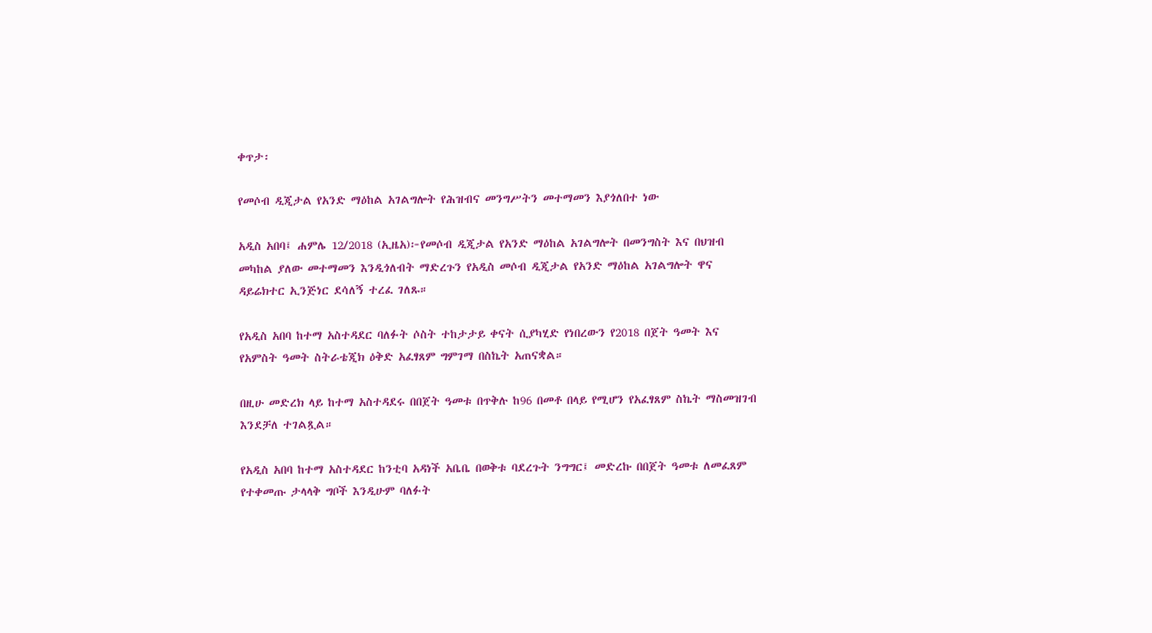ቀጥታ፡

የመሶብ ዲጂታል የአንድ ማዕከል አገልግሎት የሕዝብና መንግሥትን መተማመን እያጎለበተ ነው

አዲስ አበባ፤ ሐምሌ 12/2018 (ኢዜአ)፦የመሶብ ዲጂታል የአንድ ማዕከል አገልግሎት በመንግስት እና በህዝብ መካከል ያለው መተማመን እንዲጎለብት ማድረጉን የአዲስ መሶብ ዲጂታል የአንድ ማዕከል አገልግሎት ዋና ዳይሬክተር ኢንጅነር ደሳለኝ ተረፈ ገለጹ።

የአዲስ አበባ ከተማ አስተዳደር ባለፉት ሶስት ተከታታይ ቀናት ሲያካሂድ የነበረውን የ2018 በጀት ዓመት እና የአምስት ዓመት ስትራቴጂክ ዕቅድ አፈፃጸም ግምገማ በስኬት አጠናቋል።

በዚሁ መድረክ ላይ ከተማ አስተዳደሩ በበጀት ዓመቱ በጥቅሉ ከ96 በመቶ በላይ የሚሆን የአፈፃጸም ስኬት ማስመዝገብ እንደቻለ ተገልጿል።

የአዲስ አበባ ከተማ አስተዳደር ከንቲባ አዳነች አቤቤ በወቅቱ ባደረጉት ንግግር፤ መድረኩ በበጀት ዓመቱ ለመፈጸም የተቀመጡ ታላላቅ ግቦች እንዲሁም ባለፉት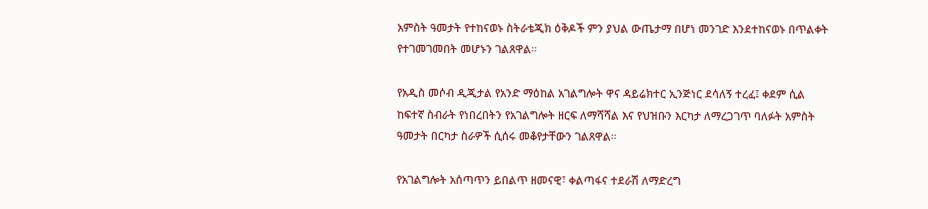አምስት ዓመታት የተከናወኑ ስትራቴጂክ ዕቅዶች ምን ያህል ውጤታማ በሆነ መንገድ እንደተከናወኑ በጥልቀት የተገመገመበት መሆኑን ገልጸዋል።

የአዲስ መሶብ ዲጂታል የአንድ ማዕከል አገልግሎት ዋና ዳይሬክተር ኢንጅነር ደሳለኝ ተረፈ፤ ቀደም ሲል ከፍተኛ ስብራት የነበረበትን የአገልግሎት ዘርፍ ለማሻሻል እና የህዝቡን እርካታ ለማረጋገጥ ባለፉት አምስት ዓመታት በርካታ ስራዎች ሲሰሩ መቆየታቸውን ገልጸዋል።

የአገልግሎት አሰጣጥን ይበልጥ ዘመናዊ፣ ቀልጣፋና ተደራሽ ለማድረግ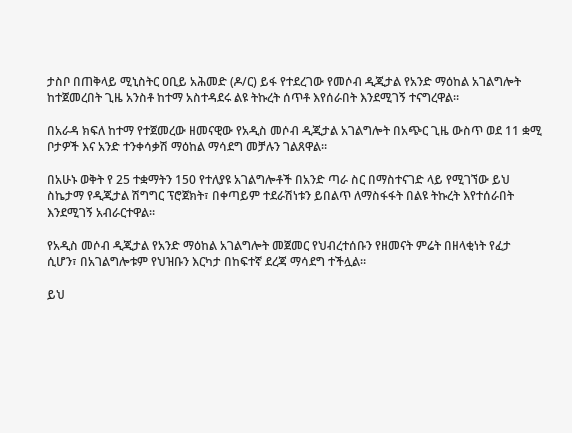ታስቦ በጠቅላይ ሚኒስትር ዐቢይ አሕመድ (ዶ/ር) ይፋ የተደረገው የመሶብ ዲጂታል የአንድ ማዕከል አገልግሎት ከተጀመረበት ጊዜ አንስቶ ከተማ አስተዳደሩ ልዩ ትኩረት ሰጥቶ እየሰራበት እንደሚገኝ ተናግረዋል።

በአራዳ ክፍለ ከተማ የተጀመረው ዘመናዊው የአዲስ መሶብ ዲጂታል አገልግሎት በአጭር ጊዜ ውስጥ ወደ 11 ቋሚ ቦታዎች እና አንድ ተንቀሳቃሽ ማዕከል ማሳደግ መቻሉን ገልጸዋል።

በአሁኑ ወቅት የ 25 ተቋማትን 150 የተለያዩ አገልግሎቶች በአንድ ጣራ ስር በማስተናገድ ላይ የሚገኘው ይህ ስኬታማ የዲጂታል ሽግግር ፕሮጀክት፣ በቀጣይም ተደራሽነቱን ይበልጥ ለማስፋፋት በልዩ ትኩረት እየተሰራበት እንደሚገኝ አብራርተዋል።

የአዲስ መሶብ ዲጂታል የአንድ ማዕከል አገልግሎት መጀመር የህብረተሰቡን የዘመናት ምሬት በዘላቂነት የፈታ ሲሆን፣ በአገልግሎቱም የህዝቡን እርካታ በከፍተኛ ደረጃ ማሳደግ ተችሏል።

ይህ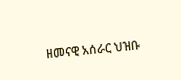ዘመናዊ አሰራር ህዝቡ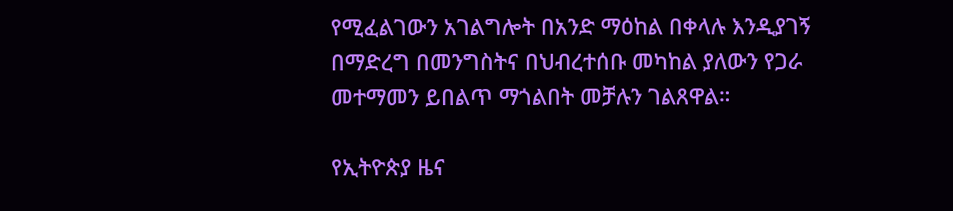የሚፈልገውን አገልግሎት በአንድ ማዕከል በቀላሉ እንዲያገኝ በማድረግ በመንግስትና በህብረተሰቡ መካከል ያለውን የጋራ መተማመን ይበልጥ ማጎልበት መቻሉን ገልጸዋል።

የኢትዮጵያ ዜና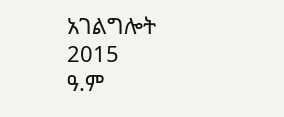አገልግሎት
2015
ዓ.ም